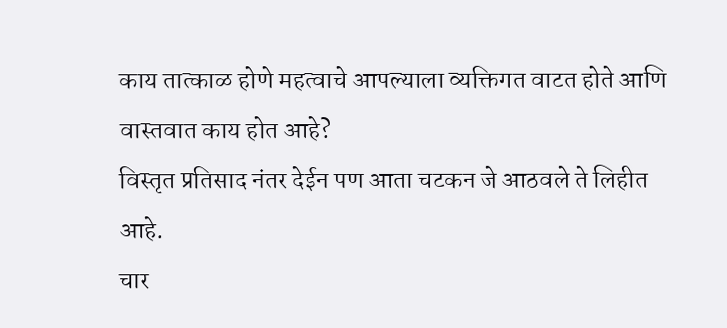काय तात्काळ होणे महत्वाचे आपल्याला व्यक्तिगत वाटत होते आणि वास्तवात काय होत आहे?
विस्तृत प्रतिसाद नंतर देईन पण आता चटकन जे आठवले ते लिहीत आहे.
चार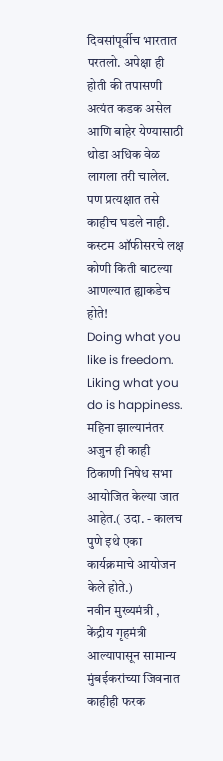दिवसांपूर्वीच भारतात परतलो. अपेक्षा ही होती की तपासणी अत्यंत कडक असेल आणि बाहेर येण्यासाठी थोडा अधिक वेळ लागला तरी चालेल. पण प्रत्यक्षात तसे काहीच घडले नाही. कस्टम ऑफीसरचे लक्ष कोणी किती बाटल्या आणल्यात ह्याकडेच होते!
Doing what you like is freedom. Liking what you do is happiness.
महिना झाल्यानंतर अजुन ही काही ठिकाणी निषेध सभा आयोजित केल्या जात आहेत.( उदा. - कालच पुणे इथे एका कार्यक्रमाचे आयोजन केले होते.)
नवीन मुख्यमंत्री , केंद्रीय गृहमंत्री आल्यापासून सामान्य मुंबईकरांच्या जिवनात काहीही फरक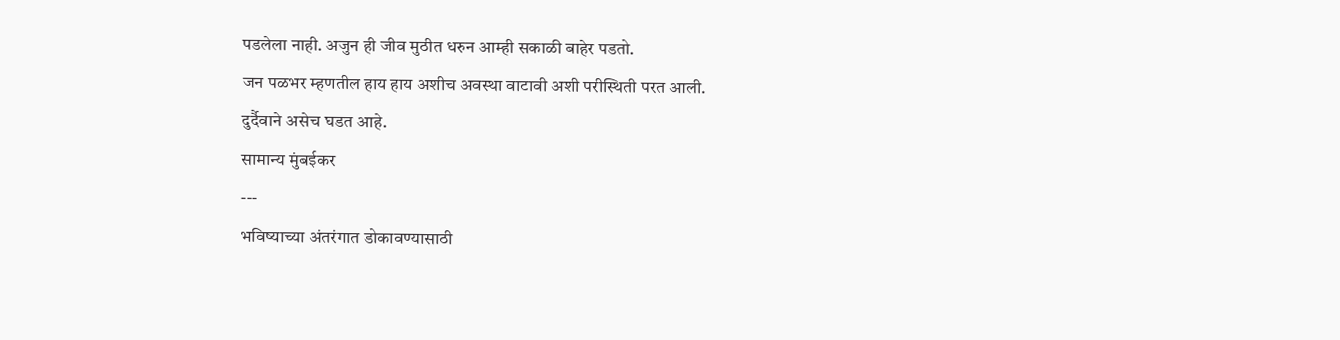पडलेला नाही. अजुन ही जीव मुठीत धरुन आम्ही सकाळी बाहेर पडतो.
जन पळभर म्हणतील हाय हाय अशीच अवस्था वाटावी अशी परीस्थिती परत आली.
दुर्दैवाने असेच घडत आहे.
सामान्य मुंबईकर
---
भविष्याच्या अंतरंगात डोकावण्यासाठी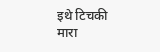इथे टिचकी मारा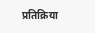प्रतिक्रिया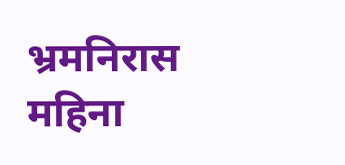भ्रमनिरास
महिना